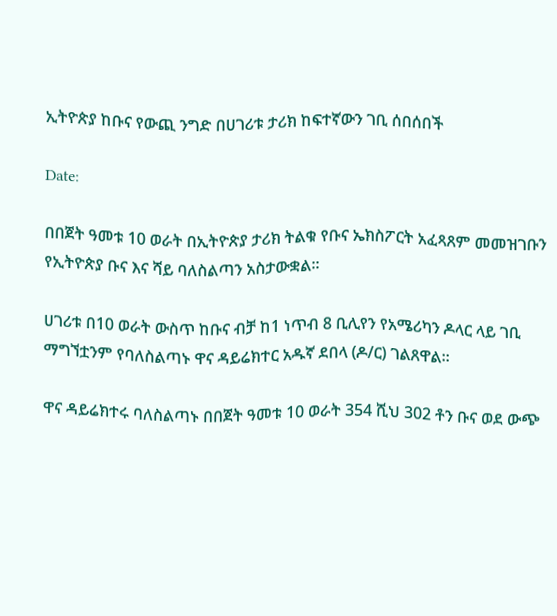ኢትዮጵያ ከቡና የውጪ ንግድ በሀገሪቱ ታሪክ ከፍተኛውን ገቢ ሰበሰበች

Date:

በበጀት ዓመቱ 10 ወራት በኢትዮጵያ ታሪክ ትልቁ የቡና ኤክስፖርት አፈጻጸም መመዝገቡን የኢትዮጵያ ቡና እና ሻይ ባለስልጣን አስታውቋል፡፡

ሀገሪቱ በ10 ወራት ውስጥ ከቡና ብቻ ከ1 ነጥብ 8 ቢሊየን የአሜሪካን ዶላር ላይ ገቢ ማግኘቷንም የባለስልጣኑ ዋና ዳይሬክተር አዱኛ ደበላ (ዶ/ር) ገልጸዋል፡፡

ዋና ዳይሬክተሩ ባለስልጣኑ በበጀት ዓመቱ 10 ወራት 354 ሺህ 302 ቶን ቡና ወደ ውጭ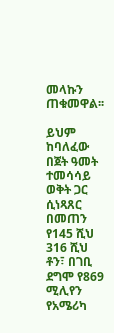መላኩን ጠቁመዋል፡፡

ይህም ከባለፈው በጀት ዓመት ተመሳሳይ ወቅት ጋር ሲነጻጸር በመጠን የ145 ሺህ 316 ሺህ ቶን፣ በገቢ ደግሞ የ869 ሚሊየን የአሜሪካ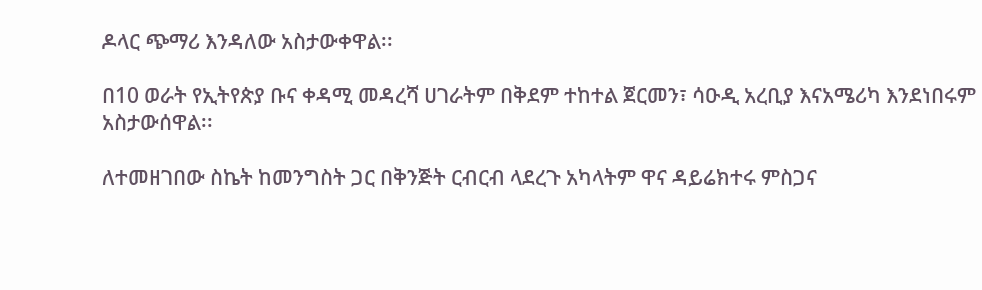ዶላር ጭማሪ እንዳለው አስታውቀዋል፡፡

በ10 ወራት የኢትየጵያ ቡና ቀዳሚ መዳረሻ ሀገራትም በቅደም ተከተል ጀርመን፣ ሳዑዲ አረቢያ እናአሜሪካ እንደነበሩም አስታውሰዋል፡፡

ለተመዘገበው ስኬት ከመንግስት ጋር በቅንጅት ርብርብ ላደረጉ አካላትም ዋና ዳይሬክተሩ ምስጋና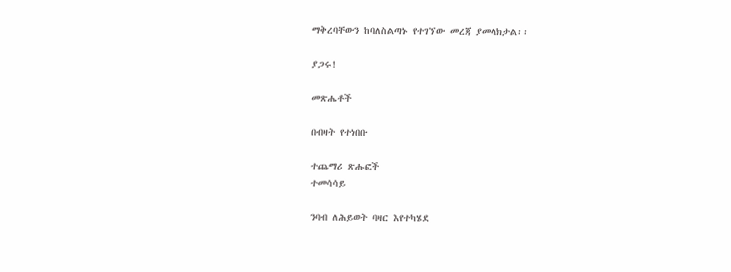ማቅረባቸውን ከባለስልጣኑ የተገኘው መረጃ ያመላክታል፡፡

ያጋሩ!

መጽሔቶች

በብዛት የተነበቡ

ተጨማሪ ጽሑፎች
ተመሳሳይ

ንባብ ለሕይወት ባዛር እየተካሄደ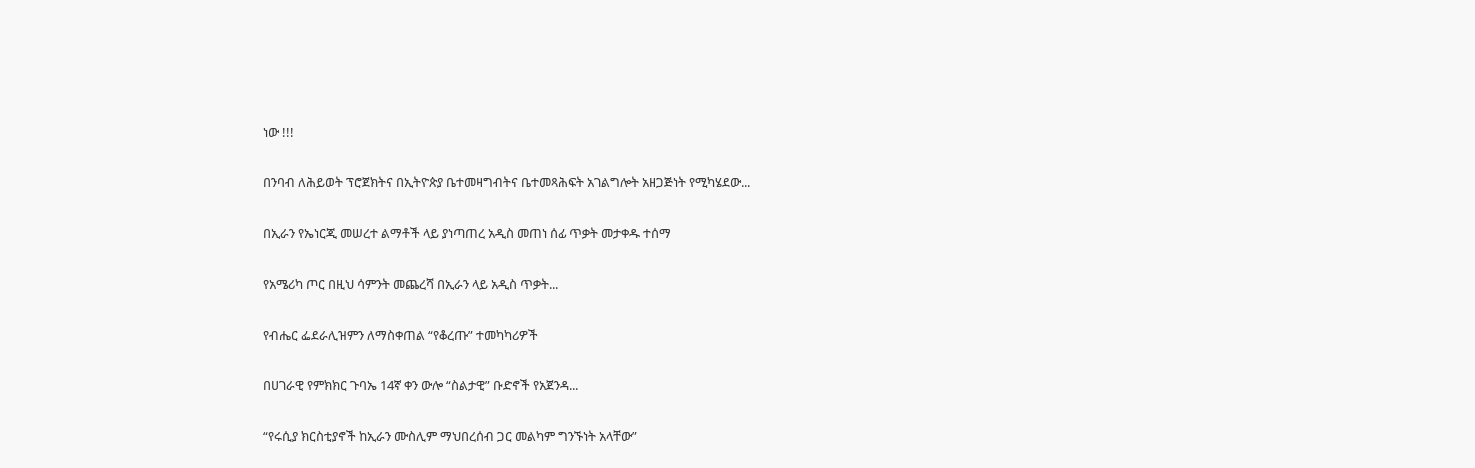ነው !!!

በንባብ ለሕይወት ፕሮጀክትና በኢትዮጵያ ቤተመዛግብትና ቤተመጻሕፍት አገልግሎት አዘጋጅነት የሚካሄደው...

በኢራን የኤነርጂ መሠረተ ልማቶች ላይ ያነጣጠረ አዲስ መጠነ ሰፊ ጥቃት መታቀዱ ተሰማ

የአሜሪካ ጦር በዚህ ሳምንት መጨረሻ በኢራን ላይ አዲስ ጥቃት...

የብሔር ፌደራሊዝምን ለማስቀጠል “የቆረጡ” ተመካካሪዎች

በሀገራዊ የምክክር ጉባኤ 14ኛ ቀን ውሎ “ስልታዊ” ቡድኖች የአጀንዳ...

“የሩሲያ ክርስቲያኖች ከኢራን ሙስሊም ማህበረሰብ ጋር መልካም ግንኙነት አላቸው”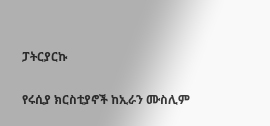ፓትርያርኩ

የሩሲያ ክርስቲያኖች ከኢራን ሙስሊም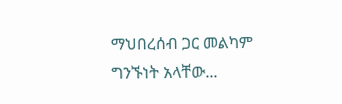ማህበረሰብ ጋር መልካም ግንኙነት አላቸው...